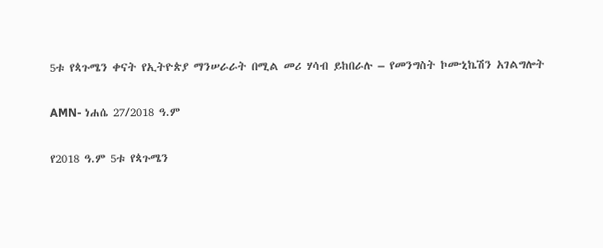5ቱ የጳጉሜን ቀናት የኢትዮጵያ ማንሠራራት በሚል መሪ ሃሳብ ይከበራሉ – የመንግስት ኮሙኒኬሽን አገልግሎት

AMN- ነሐሴ 27/2018 ዓ.ም

የ2018 ዓ.ም 5ቱ የጳጉሜን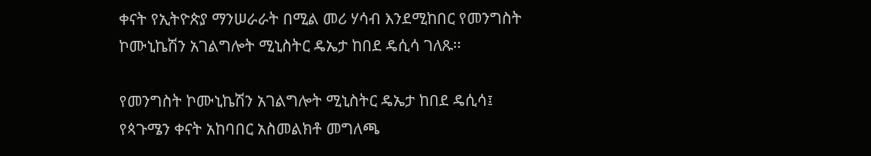ቀናት የኢትዮጵያ ማንሠራራት በሚል መሪ ሃሳብ እንደሚከበር የመንግስት ኮሙኒኬሽን አገልግሎት ሚኒስትር ዴኤታ ከበደ ዴሲሳ ገለጹ፡፡

የመንግስት ኮሙኒኬሽን አገልግሎት ሚኒስትር ዴኤታ ከበደ ዴሲሳ፤ የጳጉሜን ቀናት አከባበር አስመልክቶ መግለጫ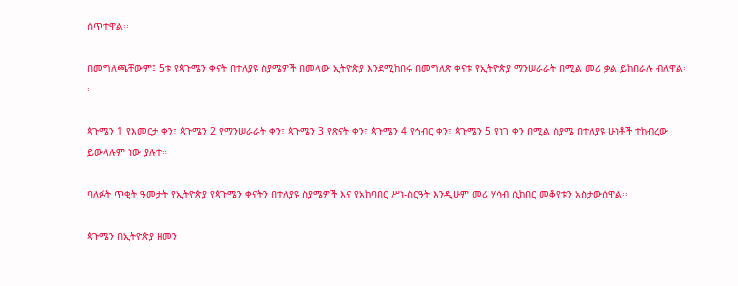ሰጥተዋል፡፡

በመግለጫቸውም፤ 5ቱ የጳጉሜን ቀናት በተለያዩ ስያሜዎች በመላው ኢትዮጵያ እንደሚከበሩ በመግለጽ ቀናቱ የኢትዮጵያ ማንሠራራት በሚል መሪ ቃል ይከበራሉ ብለዋል፡፡

ጳጉሜን 1 የእመርታ ቀን፣ ጳጉሜን 2 የማንሠራራት ቀን፣ ጳጉሜን 3 የጽናት ቀን፣ ጳጉሜን 4 የኅብር ቀን፣ ጳጉሜን 5 የነገ ቀን በሚል ስያሜ በተለያዩ ሁነቶች ተከብረው ይውላሉም ነው ያሉተ።

ባለፉት ጥቂት ዓመታት የኢትዮጵያ የጳጉሜን ቀናትን በተለያዩ ስያሜዎች እና የአከባበር ሥነ-ስርዓት እንዲሁም መሪ ሃሳብ ሲከበር መቆየቱን አስታውሰዋል፡፡

ጳጉሜን በኢትዮጵያ ዘመን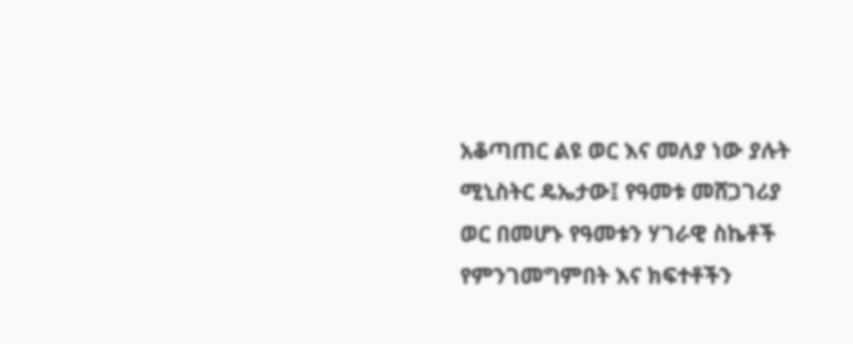አቆጣጠር ልዩ ወር እና መለያ ነው ያሉት ሚኒስትር ዴኤታው፤ የዓመቱ መሸጋገሪያ ወር በመሆኑ የዓመቱን ሃገራዊ ስኬቶች የምንገመግምበት እና ክፍተቶችን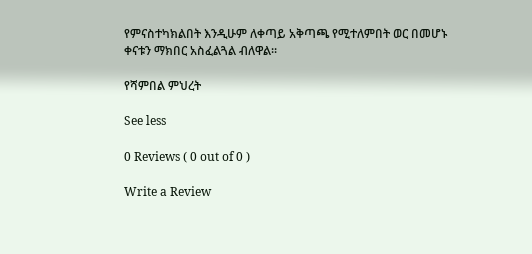የምናስተካክልበት እንዲሁም ለቀጣይ አቅጣጫ የሚተለምበት ወር በመሆኑ ቀናቱን ማክበር አስፈልጓል ብለዋል፡፡

የሻምበል ምህረት

See less

0 Reviews ( 0 out of 0 )

Write a Review